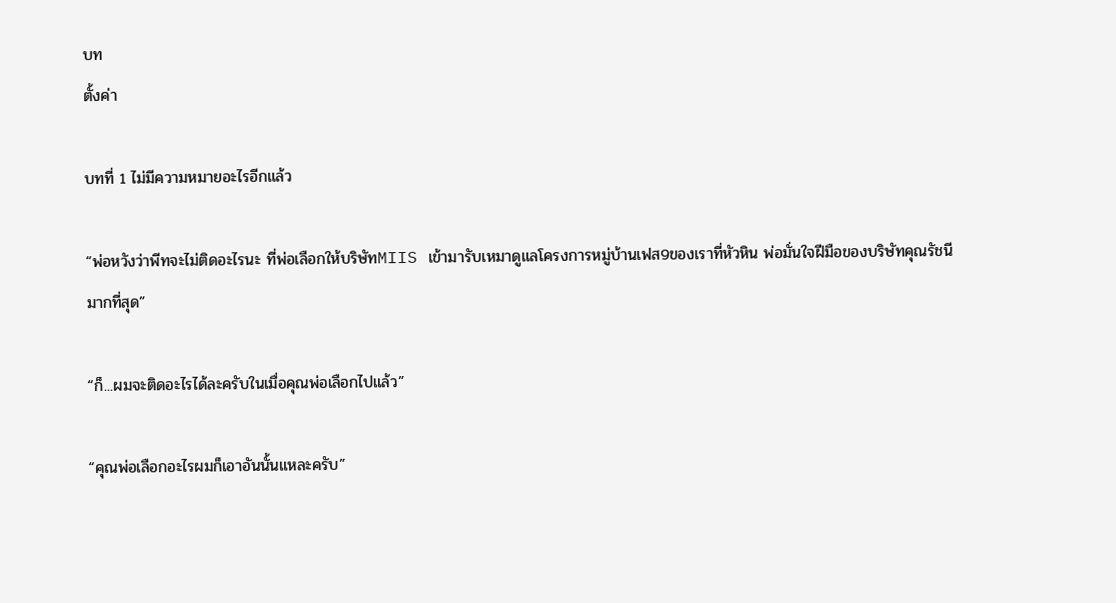บท
ตั้งค่า

บทที่ 1 ไม่มีความหมายอะไรอีกแล้ว

“พ่อหวังว่าพีทจะไม่ติดอะไรนะ ที่พ่อเลือกให้บริษัทMIIS เข้ามารับเหมาดูแลโครงการหมู่บ้านเฟส9ของเราที่หัวหิน พ่อมั่นใจฝีมือของบริษัทคุณรัชนีมากที่สุด”

“ก็...ผมจะติดอะไรได้ละครับในเมื่อคุณพ่อเลือกไปแล้ว”

“คุณพ่อเลือกอะไรผมก็เอาอันนั้นแหละครับ”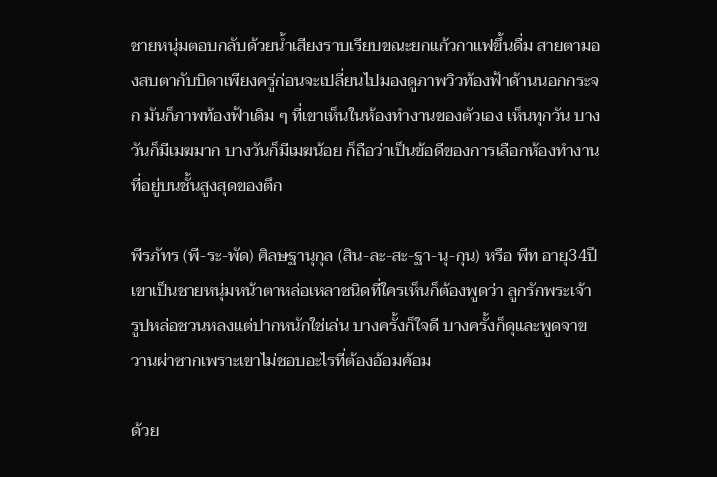ชายหนุ่มตอบกลับด้วยน้ำเสียงราบเรียบขณะยกแก้วกาแฟขึ้นดื่ม สายตามองสบตากับบิดาเพียงครู่ก่อนจะเปลี่ยนไปมองดูภาพวิวท้องฟ้าด้านนอกกระจก มันก็ภาพท้องฟ้าเดิม ๆ ที่เขาเห็นในห้องทำงานของตัวเอง เห็นทุกวัน บางวันก็มีเมฆมาก บางวันก็มีเมฆน้อย ก็ถือว่าเป็นข้อดีของการเลือกห้องทำงานที่อยู่บนชั้นสูงสุดของตึก

พีรภัทร (พี-ระ-พัด) ศิลษฐานุกุล (สิน-ละ-สะ-ฐา-นุ-กุน) หรือ พีท อายุ34ปี เขาเป็นชายหนุ่มหน้าตาหล่อเหลาชนิดที่ใครเห็นก็ต้องพูดว่า ลูกรักพระเจ้า รูปหล่อชวนหลงแต่ปากหนักใช่เล่น บางครั้งก็ใจดี บางครั้งก็ดุและพูดจาขวานผ่าซากเพราะเขาไม่ชอบอะไรที่ต้องอ้อมค้อม

ด้วย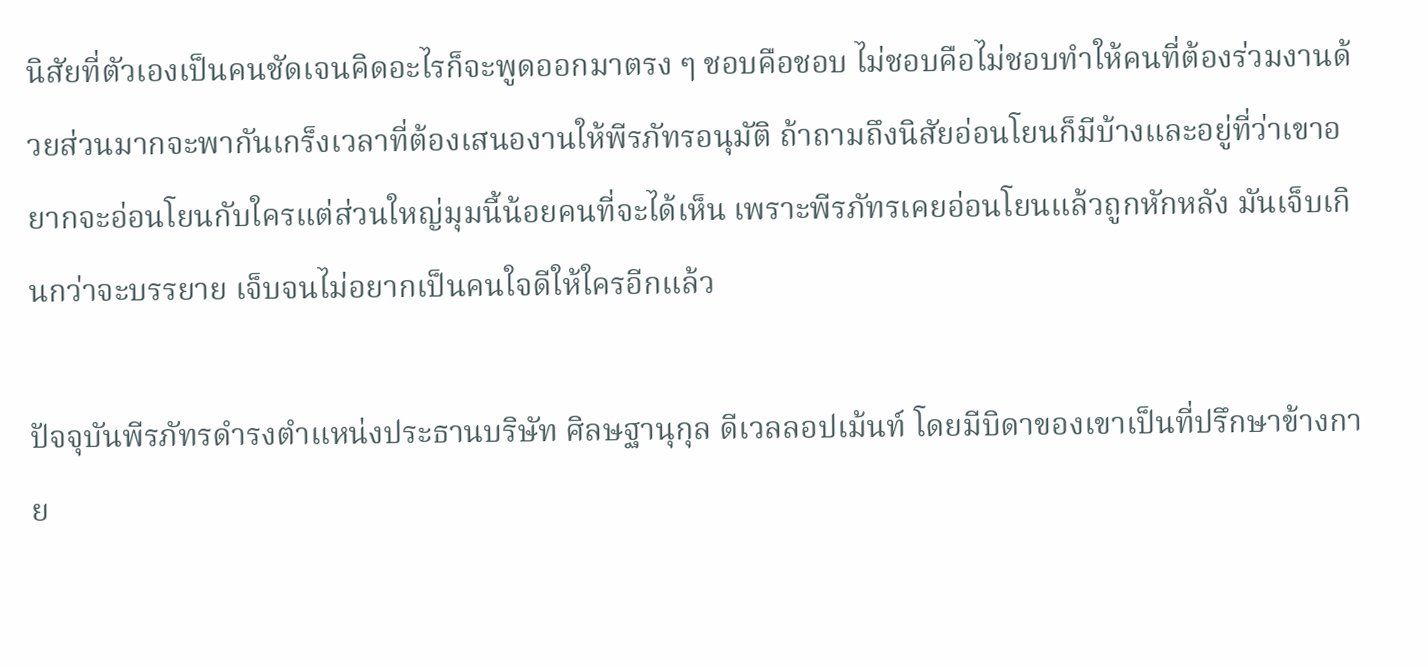นิสัยที่ตัวเองเป็นคนชัดเจนคิดอะไรก็จะพูดออกมาตรง ๆ ชอบคือชอบ ไม่ชอบคือไม่ชอบทำให้คนที่ต้องร่วมงานด้วยส่วนมากจะพากันเกร็งเวลาที่ต้องเสนองานให้พีรภัทรอนุมัติ ถ้าถามถึงนิสัยอ่อนโยนก็มีบ้างและอยู่ที่ว่าเขาอยากจะอ่อนโยนกับใครแต่ส่วนใหญ่มุมนี้น้อยคนที่จะได้เห็น เพราะพีรภัทรเคยอ่อนโยนแล้วถูกหักหลัง มันเจ็บเกินกว่าจะบรรยาย เจ็บจนไม่อยากเป็นคนใจดีให้ใครอีกแล้ว

ปัจจุบันพีรภัทรดำรงตำแหน่งประธานบริษัท ศิลษฐานุกุล ดีเวลลอปเม้นท์ โดยมีบิดาของเขาเป็นที่ปรึกษาข้างกาย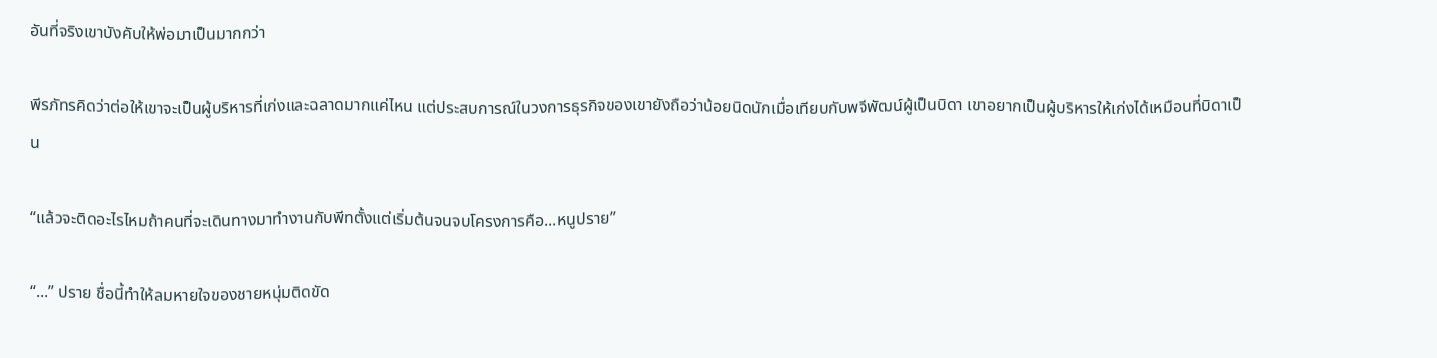อันที่จริงเขาบังคับให้พ่อมาเป็นมากกว่า

พีรภัทรคิดว่าต่อให้เขาจะเป็นผู้บริหารที่เก่งและฉลาดมากแค่ไหน แต่ประสบการณ์ในวงการธุรกิจของเขายังถือว่าน้อยนิดนักเมื่อเทียบกับพจีพัฒน์ผู้เป็นบิดา เขาอยากเป็นผู้บริหารให้เก่งได้เหมือนที่บิดาเป็น

“แล้วจะติดอะไรไหมถ้าคนที่จะเดินทางมาทำงานกับพีทตั้งแต่เริ่มต้นจนจบโครงการคือ...หนูปราย”

“...” ปราย ชื่อนี้ทำให้ลมหายใจของชายหนุ่มติดขัด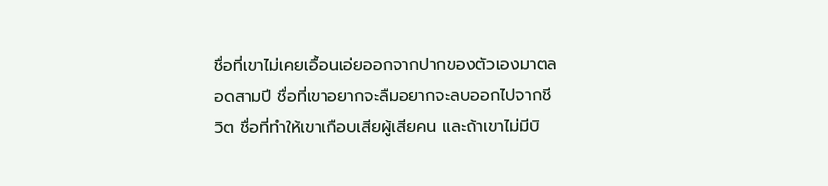ชื่อที่เขาไม่เคยเอื้อนเอ่ยออกจากปากของตัวเองมาตลอดสามปี ชื่อที่เขาอยากจะลืมอยากจะลบออกไปจากชีวิต ชื่อที่ทำให้เขาเกือบเสียผู้เสียคน และถ้าเขาไม่มีบิ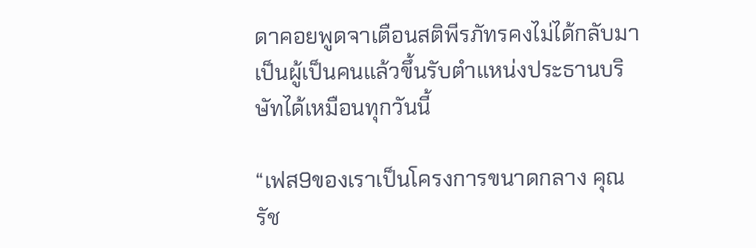ดาคอยพูดจาเตือนสติพีรภัทรคงไม่ได้กลับมาเป็นผู้เป็นคนแล้วขึ้นรับตำแหน่งประธานบริษัทได้เหมือนทุกวันนี้

“เฟส9ของเราเป็นโครงการขนาดกลาง คุณรัช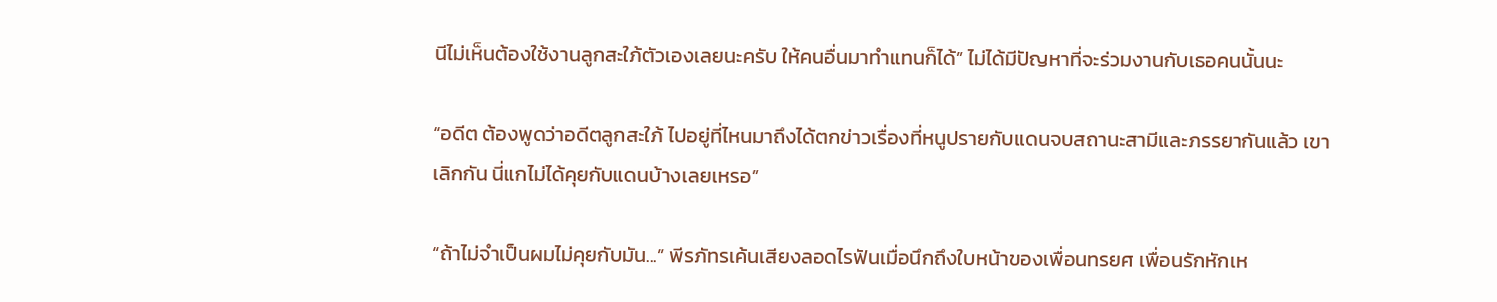นีไม่เห็นต้องใช้งานลูกสะใภ้ตัวเองเลยนะครับ ให้คนอื่นมาทำแทนก็ได้” ไม่ได้มีปัญหาที่จะร่วมงานกับเธอคนนั้นนะ

“อดีต ต้องพูดว่าอดีตลูกสะใภ้ ไปอยู่ที่ไหนมาถึงได้ตกข่าวเรื่องที่หนูปรายกับแดนจบสถานะสามีและภรรยากันแล้ว เขาเลิกกัน นี่แกไม่ได้คุยกับแดนบ้างเลยเหรอ”

“ถ้าไม่จำเป็นผมไม่คุยกับมัน...” พีรภัทรเค้นเสียงลอดไรฟันเมื่อนึกถึงใบหน้าของเพื่อนทรยศ เพื่อนรักหักเห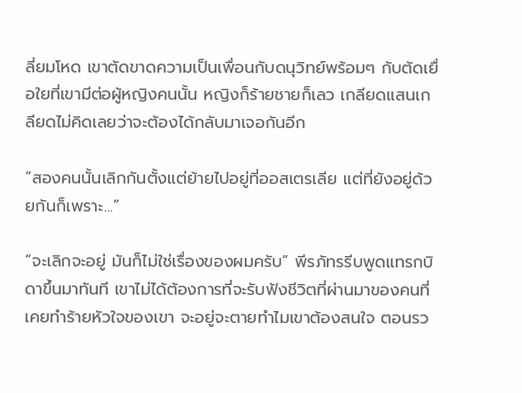ลี่ยมโหด เขาตัดขาดความเป็นเพื่อนกับดนุวิทย์พร้อมๆ กับตัดเยื่อใยที่เขามีต่อผู้หญิงคนนั้น หญิงก็ร้ายชายก็เลว เกลียดแสนเกลียดไม่คิดเลยว่าจะต้องได้กลับมาเจอกันอีก

“สองคนนั้นเลิกกันตั้งแต่ย้ายไปอยู่ที่ออสเตรเลีย แต่ที่ยังอยู่ด้วยกันก็เพราะ...”

“จะเลิกจะอยู่ มันก็ไม่ใช่เรื่องของผมครับ” พีรภัทรรีบพูดแทรกบิดาขึ้นมาทันที เขาไม่ได้ต้องการที่จะรับฟังชีวิตที่ผ่านมาของคนที่เคยทำร้ายหัวใจของเขา จะอยู่จะตายทำไมเขาต้องสนใจ ตอนรว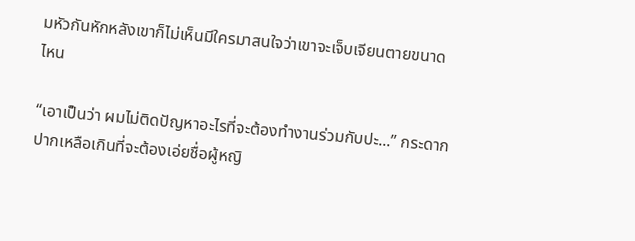มหัวกันหักหลังเขาก็ไม่เห็นมีใครมาสนใจว่าเขาจะเจ็บเจียนตายขนาดไหน

“เอาเป็นว่า ผมไม่ติดปัญหาอะไรที่จะต้องทำงานร่วมกับปะ...” กระดากปากเหลือเกินที่จะต้องเอ่ยชื่อผู้หญิ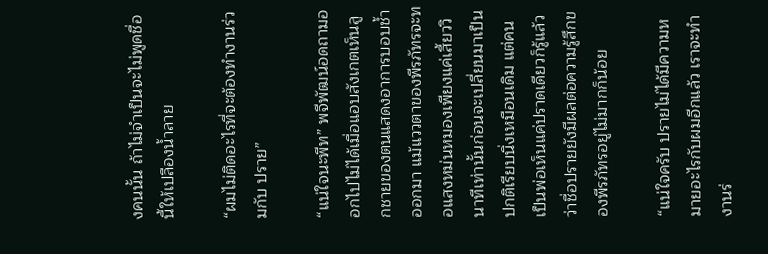งคนนั้น ถ้าไม่จำเป็นจะไม่พูดชื่อนี้ให้เปลืองน้ำลาย

“ผมไม่ติดอะไรที่จะต้องทำงานร่วมกับ ปราย”

“แน่ใจนะพีท” พจีพัฒน์อดถามออกไปไม่ได้เมื่อแอบสังเกตเห็นลูกชายของตนแสดงอาการบอบช้ำออกมา แม้แววตาของพีรภัทรจะทอแสงหม่นหมองเพียงแค่เสี้ยววินาทีเท่านั้นก่อนจะเปลี่ยนมาเป็นปกติเรียบนิ่งเหมือนเดิม แต่คนเป็นพ่อเห็นแค่ปราดเดียวก็รู้แล้วว่าชื่อปรายยังมีผลต่อความรู้สึกของพีรภัทรอยู่ไม่มากก็น้อย

“แน่ใจครับ ปรายไม่ได้มีความหมายอะไรกับผมอีกแล้ว เราจะทำงานร่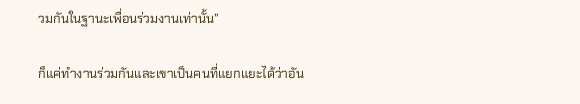วมกันในฐานะเพื่อนร่วมงานเท่านั้น”

ก็แค่ทำงานร่วมกันและเขาเป็นคนที่แยกแยะได้ว่าอัน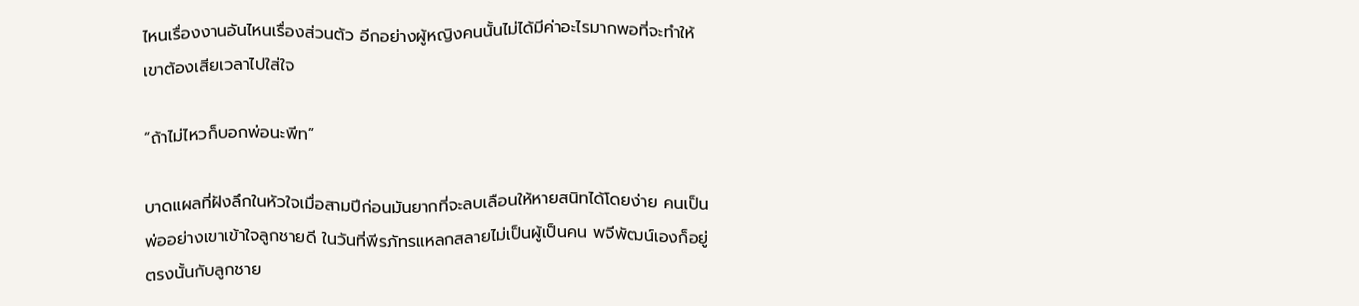ไหนเรื่องงานอันไหนเรื่องส่วนตัว อีกอย่างผู้หญิงคนนั้นไม่ได้มีค่าอะไรมากพอที่จะทำให้เขาต้องเสียเวลาไปใส่ใจ

“ถ้าไม่ไหวก็บอกพ่อนะพีท”

บาดแผลที่ฝังลึกในหัวใจเมื่อสามปีก่อนมันยากที่จะลบเลือนให้หายสนิทได้โดยง่าย คนเป็นพ่ออย่างเขาเข้าใจลูกชายดี ในวันที่พีรภัทรแหลกสลายไม่เป็นผู้เป็นคน พจีพัฒน์เองก็อยู่ตรงนั้นกับลูกชาย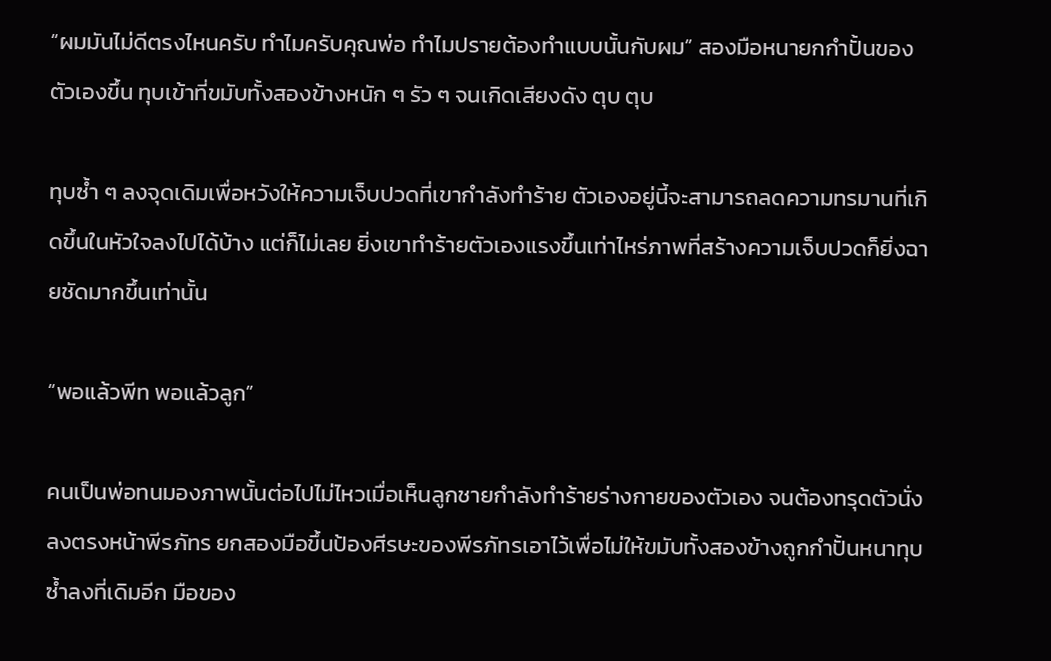“ผมมันไม่ดีตรงไหนครับ ทำไมครับคุณพ่อ ทำไมปรายต้องทำแบบนั้นกับผม” สองมือหนายกกำปั้นของตัวเองขึ้น ทุบเข้าที่ขมับทั้งสองข้างหนัก ๆ รัว ๆ จนเกิดเสียงดัง ตุบ ตุบ

ทุบซ้ำ ๆ ลงจุดเดิมเพื่อหวังให้ความเจ็บปวดที่เขากำลังทำร้าย ตัวเองอยู่นี้จะสามารถลดความทรมานที่เกิดขึ้นในหัวใจลงไปได้บ้าง แต่ก็ไม่เลย ยิ่งเขาทำร้ายตัวเองแรงขึ้นเท่าไหร่ภาพที่สร้างความเจ็บปวดก็ยิ่งฉายชัดมากขึ้นเท่านั้น

“พอแล้วพีท พอแล้วลูก”

คนเป็นพ่อทนมองภาพนั้นต่อไปไม่ไหวเมื่อเห็นลูกชายกำลังทำร้ายร่างกายของตัวเอง จนต้องทรุดตัวนั่งลงตรงหน้าพีรภัทร ยกสองมือขึ้นป้องศีรษะของพีรภัทรเอาไว้เพื่อไม่ให้ขมับทั้งสองข้างถูกกำปั้นหนาทุบซ้ำลงที่เดิมอีก มือของ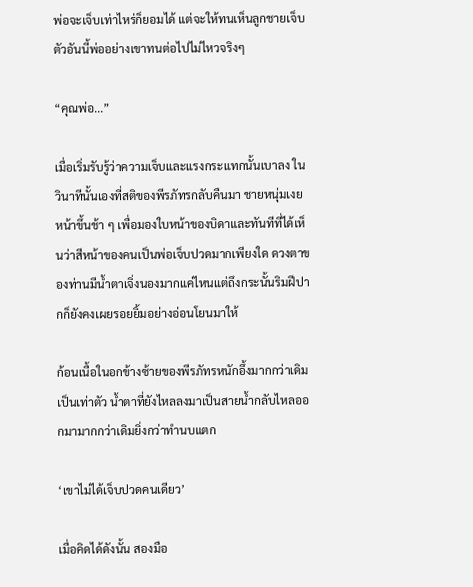พ่อจะเจ็บเท่าไหร่ก็ยอมได้ แต่จะให้ทนเห็นลูกชายเจ็บตัวอันนี้พ่ออย่างเขาทนต่อไปไม่ไหวจริงๆ

“คุณพ่อ...”

เมื่อเริ่มรับรู้ว่าความเจ็บและแรงกระแทกนั้นเบาลง ในวินาทีนั้นเองที่สติของพีรภัทรกลับคืนมา ชายหนุ่มเงยหน้าขึ้นช้า ๆ เพื่อมองใบหน้าของบิดาและทันทีที่ได้เห็นว่าสีหน้าของคนเป็นพ่อเจ็บปวดมากเพียงใด ดวงตาของท่านมีน้ำตาเจิ่งนองมากแค่ไหนแต่ถึงกระนั้นริมฝีปากก็ยังคงเผยรอยยิ้มอย่างอ่อนโยนมาให้

ก้อนเนื้อในอกข้างซ้ายของพีรภัทรหนักอึ้งมากกว่าเดิมเป็นเท่าตัว น้ำตาที่ยังไหลลงมาเป็นสายน้ำกลับไหลออกมามากกว่าเดิมยิ่งกว่าทำนบแตก

‘เขาไม่ได้เจ็บปวดคนเดียว’

เมื่อคิดได้ดังนั้น สองมือ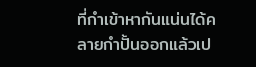ที่กำเข้าหากันแน่นได้คลายกำปั้นออกแล้วเป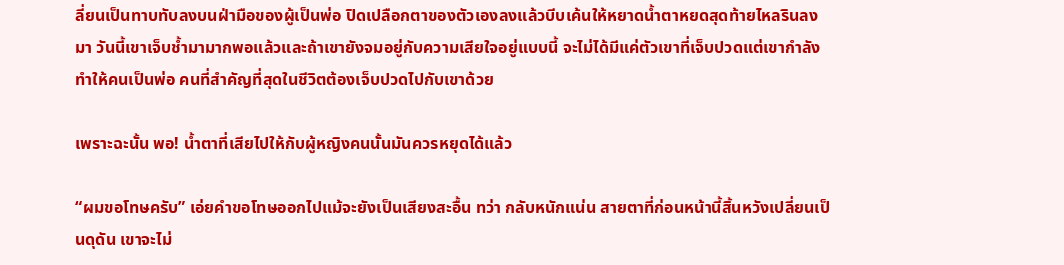ลี่ยนเป็นทาบทับลงบนฝ่ามือของผู้เป็นพ่อ ปิดเปลือกตาของตัวเองลงแล้วบีบเค้นให้หยาดน้ำตาหยดสุดท้ายไหลรินลงมา วันนี้เขาเจ็บช้ำมามากพอแล้วและถ้าเขายังจมอยู่กับความเสียใจอยู่แบบนี้ จะไม่ได้มีแค่ตัวเขาที่เจ็บปวดแต่เขากำลังทำให้คนเป็นพ่อ คนที่สำคัญที่สุดในชีวิตต้องเจ็บปวดไปกับเขาด้วย

เพราะฉะนั้น พอ! น้ำตาที่เสียไปให้กับผู้หญิงคนนั้นมันควรหยุดได้แล้ว

“ผมขอโทษครับ” เอ่ยคำขอโทษออกไปแม้จะยังเป็นเสียงสะอื้น ทว่า กลับหนักแน่น สายตาที่ก่อนหน้านี้สิ้นหวังเปลี่ยนเป็นดุดัน เขาจะไม่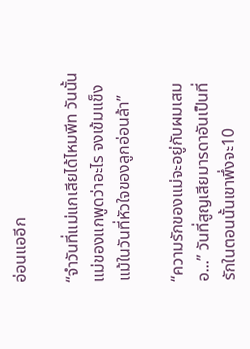อ่อนแออีก

“จำวันที่แม่แกเสียได้ไหมพีท วันนั้น แม่ของแกพูดว่าอะไร จงเข้มแข็ง แม้ในวันที่หัวใจของลูกอ่อนล้า”

“ความรักของแม่จะอยู่กับผมเสมอ...” วันที่สูญเสียมารดาอันเป็นที่รักในตอนนั้นเขาพึ่งจะ10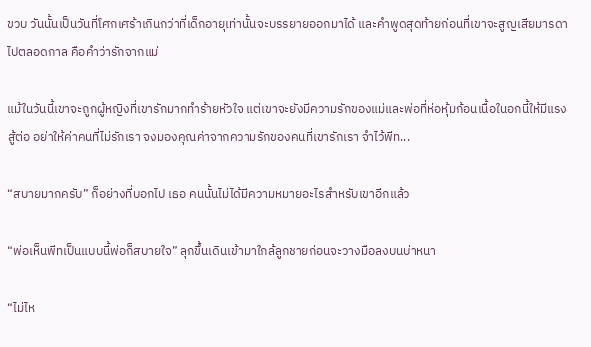ขวบ วันนั้นเป็นวันที่โศกเศร้าเกินกว่าที่เด็กอายุเท่านั้นจะบรรยายออกมาได้ และคำพูดสุดท้ายก่อนที่เขาจะสูญเสียมารดาไปตลอดกาล คือคำว่ารักจากแม่

แม้ในวันนี้เขาจะถูกผู้หญิงที่เขารักมากทำร้ายหัวใจ แต่เขาจะยังมีความรักของแม่และพ่อที่ห่อหุ้มก้อนเนื้อในอกนี้ให้มีแรงสู้ต่อ อย่าให้ค่าคนที่ไม่รักเรา จงมองคุณค่าจากความรักของคนที่เขารักเรา จำไว้พีท...

“สบายมากครับ” ก็อย่างที่บอกไป เธอ คนนั้นไม่ได้มีความหมายอะไรสำหรับเขาอีกแล้ว

“พ่อเห็นพีทเป็นแบบนี้พ่อก็สบายใจ” ลุกขึ้นเดินเข้ามาใกล้ลูกชายก่อนจะวางมือลงบนบ่าหนา

“ไม่ไห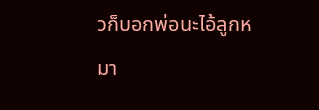วก็บอกพ่อนะไอ้ลูกหมา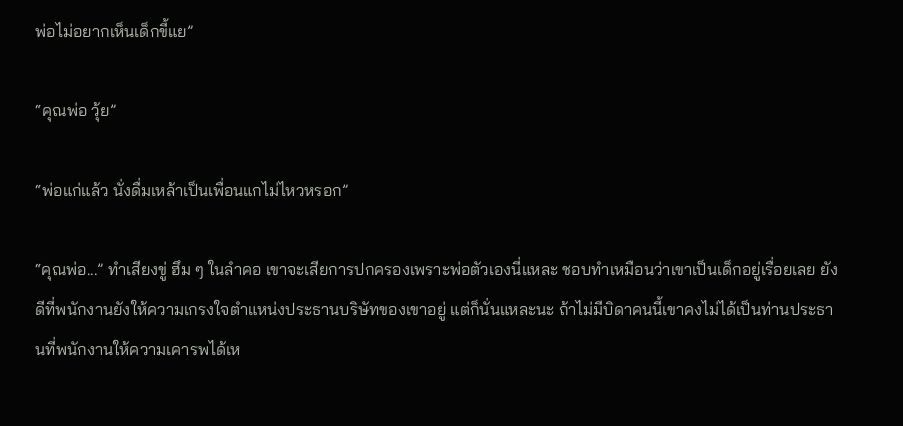พ่อไม่อยากเห็นเด็กขี้แย”

“คุณพ่อ วุ้ย”

“พ่อแก่แล้ว นั่งดื่มเหล้าเป็นเพื่อนแกไม่ไหวหรอก”

“คุณพ่อ...” ทำเสียงขู่ ฮึม ๆ ในลำคอ เขาจะเสียการปกครองเพราะพ่อตัวเองนี่แหละ ชอบทำเหมือนว่าเขาเป็นเด็กอยู่เรื่อยเลย ยังดีที่พนักงานยังให้ความเกรงใจตำแหน่งประธานบริษัทของเขาอยู่ แต่ก็นั่นแหละนะ ถ้าไม่มีบิดาคนนี้เขาคงไม่ได้เป็นท่านประธานที่พนักงานให้ความเคารพได้เห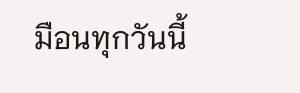มือนทุกวันนี้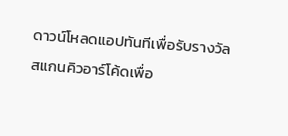ดาวน์โหลดแอปทันทีเพื่อรับรางวัล
สแกนคิวอาร์โค้ดเพื่อ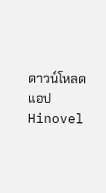ดาวน์โหลดแอปHinovel